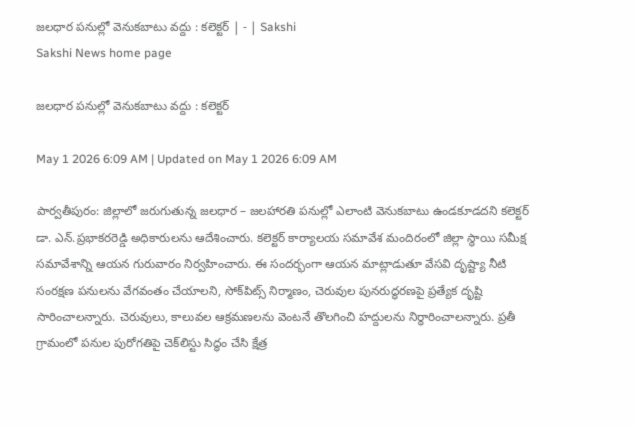జలధార పనుల్లో వెనుకబాటు వద్దు : కలెక్టర్‌ | - | Sakshi
Sakshi News home page

జలధార పనుల్లో వెనుకబాటు వద్దు : కలెక్టర్‌

May 1 2026 6:09 AM | Updated on May 1 2026 6:09 AM

పార్వతీపురం: జిల్లాలో జరుగుతున్న జలధార – జలహారతి పనుల్లో ఎలాంటి వెనుకబాటు ఉండకూడదని కలెక్టర్‌ డా. ఎన్‌.ప్రభాకరరెడ్డి అధికారులను ఆదేశించారు. కలెక్టర్‌ కార్యాలయ సమావేశ మందిరంలో జిల్లా స్థాయి సమీక్ష సమావేశాన్ని ఆయన గురువారం నిర్వహించారు. ఈ సందర్భంగా ఆయన మాట్లాడుతూ వేసవి దృష్ట్యా నీటి సంరక్షణ పనులను వేగవంతం చేయాలని, సోక్‌పిట్స్‌ నిర్మాణం, చెరువుల పునరుద్ధరణపై ప్రత్యేక దృష్టి సారించాలన్నారు. చెరువులు, కాలువల ఆక్రమణలను వెంటనే తొలగించి హద్దులను నిర్ధారించాలన్నారు. ప్రతీ గ్రామంలో పనుల పురోగతిపై చెక్‌లిస్టు సిద్ధం చేసి క్షేత్ర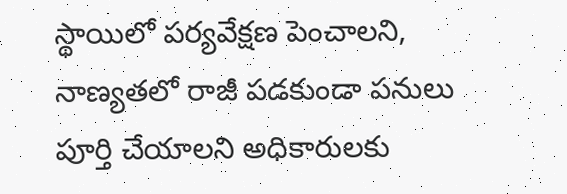స్థాయిలో పర్యవేక్షణ పెంచాలని, నాణ్యతలో రాజీ పడకుండా పనులు పూర్తి చేయాలని అధికారులకు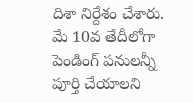దిశా నిర్దేశం చేశారు. మే 10వ తేదీలోగా పెండింగ్‌ పనులన్నీ పూర్తి చేయాలని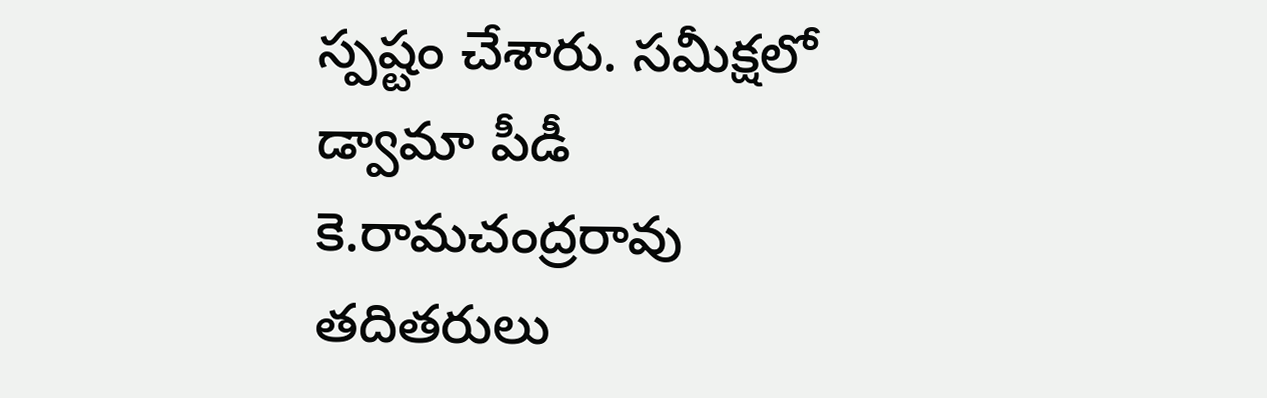స్పష్టం చేశారు. సమీక్షలో డ్వామా పీడీ కె.రామచంద్రరావు తదితరులు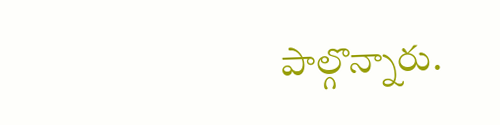పాల్గొన్నారు.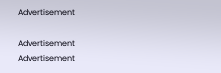Advertisement

Advertisement
Advertisement